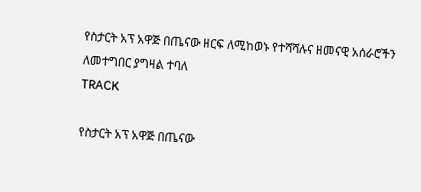የስታርት አፕ አዋጅ በጤናው ዘርፍ ለሚከወኑ የተሻሻሉና ዘመናዊ አሰራሮችን ለመተግበር ያግዛል ተባለ
TRACK

የስታርት አፕ አዋጅ በጤናው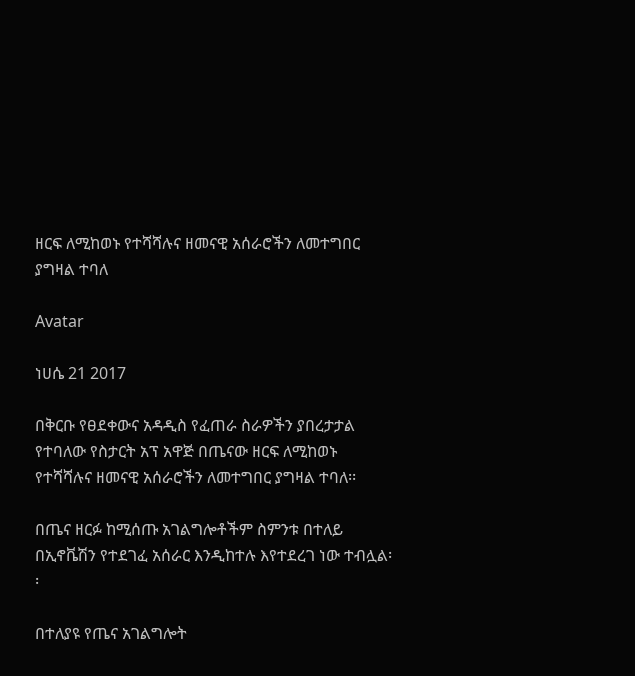ዘርፍ ለሚከወኑ የተሻሻሉና ዘመናዊ አሰራሮችን ለመተግበር ያግዛል ተባለ

Avatar

ነሀሴ 21 2017

በቅርቡ የፀደቀውና አዳዲስ የፈጠራ ስራዎችን ያበረታታል የተባለው የስታርት አፕ አዋጅ በጤናው ዘርፍ ለሚከወኑ የተሻሻሉና ዘመናዊ አሰራሮችን ለመተግበር ያግዛል ተባለ፡፡

በጤና ዘርፉ ከሚሰጡ አገልግሎቶችም ስምንቱ በተለይ በኢኖቬሽን የተደገፈ አሰራር እንዲከተሉ እየተደረገ ነው ተብሏል፡፡

በተለያዩ የጤና አገልግሎት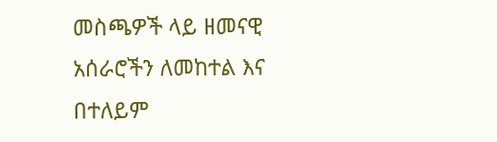መስጫዎች ላይ ዘመናዊ አሰራሮችን ለመከተል እና በተለይም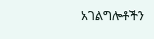አገልግሎቶችን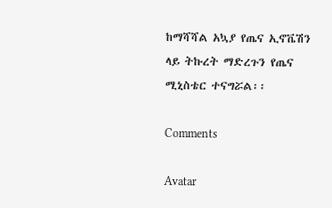ከማሻሻል አኳያ የጤና ኢኖቬሽን ላይ ትኩረት ማድረጉን የጤና ሚኒስቴር ተናግሯል፡፡

Comments

Avatar